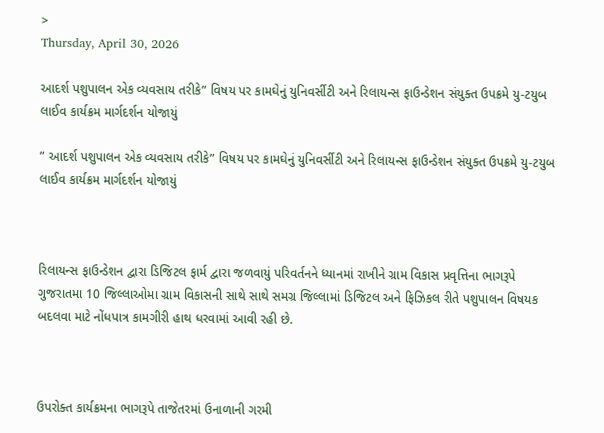>
Thursday, April 30, 2026

આદર્શ પશુપાલન એક વ્યવસાય તરીકે” વિષય પર કામઘેનું યુનિવર્સીટી અને રિલાયન્સ ફાઉન્ડેશન સંયુક્ત ઉપક્રમે યુ-ટયુબ લાઈવ કાર્યક્રમ માર્ગદર્શન યોજાયું

” આદર્શ પશુપાલન એક વ્યવસાય તરીકે” વિષય પર કામઘેનું યુનિવર્સીટી અને રિલાયન્સ ફાઉન્ડેશન સંયુક્ત ઉપક્રમે યુ-ટયુબ લાઈવ કાર્યક્રમ માર્ગદર્શન યોજાયું



રિલાયન્સ ફાઉન્ડેશન દ્વારા ડિજિટલ ફાર્મ દ્વારા જળવાયું પરિવર્તનને ધ્યાનમાં રાખીને ગ્રામ વિકાસ પ્રવૃત્તિના ભાગરૂપે ગુજરાતમા 10 જિલ્લાઓમા ગ્રામ વિકાસની સાથે સાથે સમગ્ર જિલ્લામાં ડિજિટલ અને ફિઝિકલ રીતે પશુપાલન વિષયક બદલવા માટે નોંધપાત્ર કામગીરી હાથ ધરવામાં આવી રહી છે.



ઉપરોક્ત કાર્યક્રમના ભાગરૂપે તાજેતરમાં ઉનાળાની ગરમી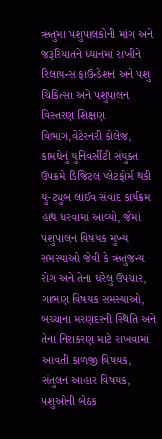ઋતુમા પશુપાલકોની માંગ અને જરૂરિયાતને ધ્યાનમાં રાખીને રિલાયન્સ ફાઉન્ડેશન અને પશુ ચિકિત્સા અને પશુપાલન વિસ્તરણ શિક્ષણ વિભાગ,વેટેરનરી કોલેજ, કામઘેનું યુનિવર્સીટી સંયુક્ત ઉપક્રમે ડિજિટલ પ્લેટફોર્મ થકી યુ-ટ્યુબ લાઈવ સંવાદ કાર્યક્રમ હાથ ધરવામાં આવ્યો, જેમાં પશુપાલન વિષયક મુખ્ય સમસ્યાઓ જેવી કે ઋતુજન્ય રોગ અને તેના ઘરેલુ ઉપચાર, ગાભણ વિષયક સમસ્યાઓ, બચ્ચાના મરણદરની સ્થિતિ અને તેના નિરાકરણ માટે રાખવામાં આવતી કાળજી વિષયક, સંતુલન આહાર વિષયક, પશુઓની બેઠક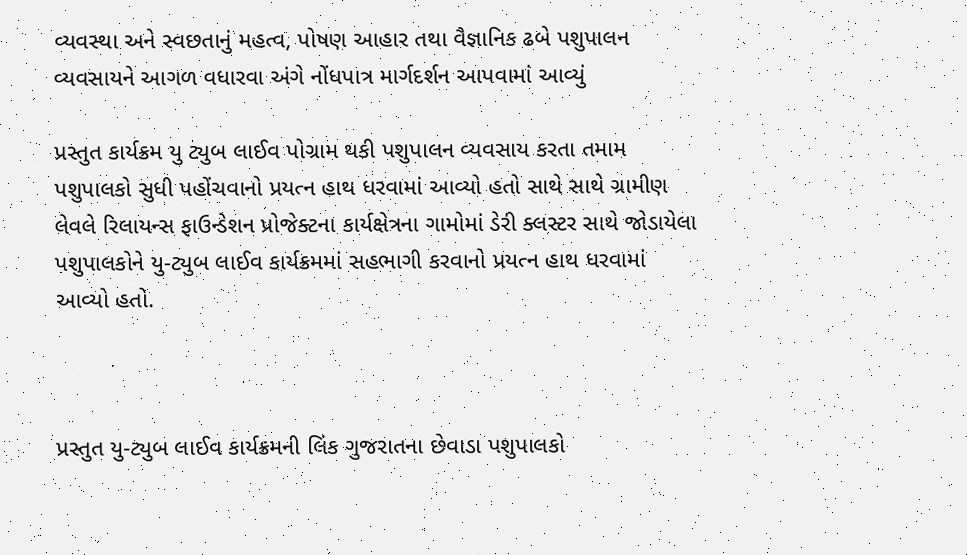વ્યવસ્થા અને સ્વછતાનું મહત્વ, પોષણ આહાર તથા વૈજ્ઞાનિક ઢબે પશુપાલન વ્યવસાયને આગળ વધારવા અંગે નોંધપાત્ર માર્ગદર્શન આપવામાં આવ્યું

પ્રસ્તુત કાર્યક્રમ યુ ટ્યુબ લાઈવ પોગ્રામ થકી પશુપાલન વ્યવસાય કરતા તમામ પશુપાલકો સુધી પહોંચવાનો પ્રયત્ન હાથ ધરવામાં આવ્યો હતો સાથે સાથે ગ્રામીણ લેવલે રિલાયન્સ ફાઉન્ડેશન પ્રોજેક્ટના કાર્યક્ષેત્રના ગામોમાં ડેરી ક્લસ્ટર સાથે જોડાયેલા પશુપાલકોને યુ-ટ્યુબ લાઈવ કાર્યક્રમમાં સહભાગી કરવાનો પ્રયત્ન હાથ ધરવામાં આવ્યો હતો.



પ્રસ્તુત યુ-ટ્યુબ લાઈવ કાર્યક્રમની લિંક ગુજરાતના છેવાડા પશુપાલકો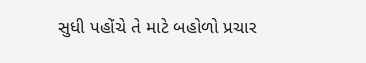સુધી પહોંચે તે માટે બહોળો પ્રચાર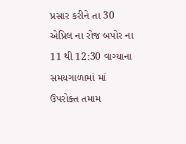પ્રસાર કરીને તા 30 એપ્રિલ ના રોજ બપોર ના 11 થી 12:30 વાગ્યાના સમયગાળામાં માં ઉપરોક્ત તમામ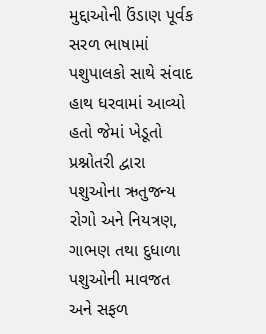મુદ્દાઓની ઉંડાણ પૂર્વક સરળ ભાષામાં પશુપાલકો સાથે સંવાદ હાથ ધરવામાં આવ્યો હતો જેમાં ખેડૂતો પ્રશ્નોતરી દ્વારા પશુઓના ઋતુજન્ય રોગો અને નિયત્રણ, ગાભણ તથા દુધાળા પશુઓની માવજત અને સફળ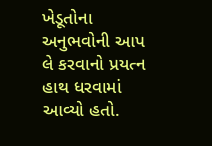ખેડૂતોના અનુભવોની આપ લે કરવાનો પ્રયત્ન હાથ ધરવામાં આવ્યો હતો.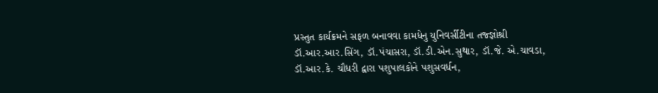પ્રસ્તુત કાર્યક્રમને સફળ બનાવવા કામધેનુ યુનિવર્સીટીના તજ્જ્ઞોશ્રી ડૉ.આર.આર.સિંગ, ડૉ.પંચાસરા, ડૉ.ડી.એન.સુથાર, ડૉ.જે. એ.ચાવડા, ડૉ.આર.કે. ચૌધરી દ્વારા પશુપાલકોને પશુસવર્ધન,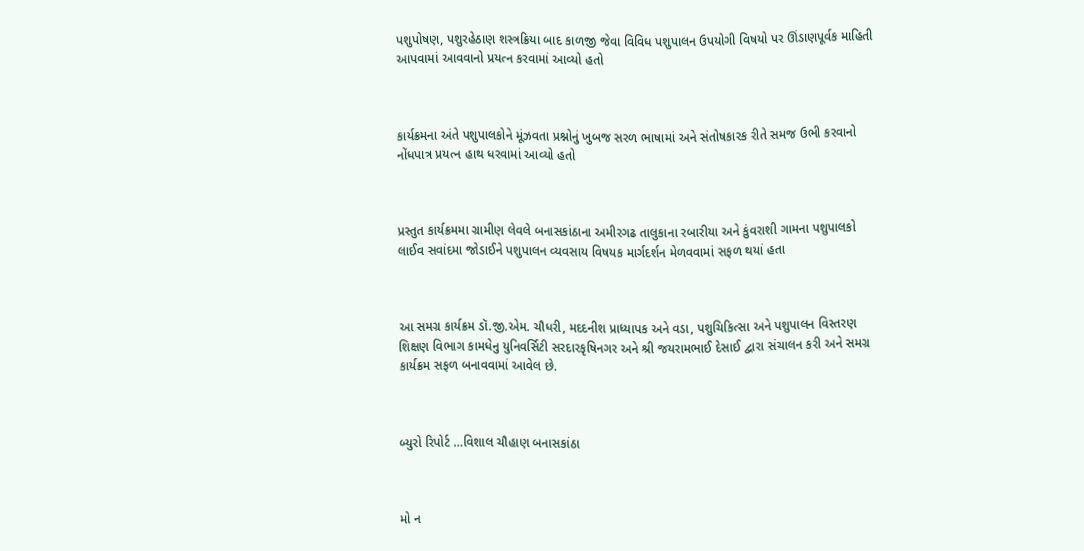પશુપોષણ, પશુરહેઠાણ શસ્ત્રક્રિયા બાદ કાળજી જેવા વિવિધ પશુપાલન ઉપયોગી વિષયો પર ઊંડાણપૂર્વક માહિતી આપવામાં આવવાનો પ્રયત્ન કરવામાં આવ્યો હતો



કાર્યક્રમના અંતે પશુપાલકોને મૂંઝવતા પ્રશ્નોનું ખુબજ સરળ ભાષામાં અને સંતોષકારક રીતે સમજ ઉભી કરવાનો નોંધપાત્ર પ્રયત્ન હાથ ધરવામાં આવ્યો હતો



પ્રસ્તુત કાર્યક્રમમા ગ્રામીણ લેવલે બનાસકાંઠાના અમીરગઢ તાલુકાના રબારીયા અને કુંવરાશી ગામના પશુપાલકો લાઈવ સવાંદમા જોડાઈને પશુપાલન વ્યવસાય વિષયક માર્ગદર્શન મેળવવામાં સફળ થયાં હતા



આ સમગ્ર કાર્યક્રમ ડૉ.જી.એમ. ચૌધરી, મદદનીશ પ્રાધ્યાપક અને વડા, પશુચિકિત્સા અને પશુપાલન વિસ્તરણ શિક્ષણ વિભાગ કામધેનુ યુનિવર્સિટી સરદારકૃષિનગર અને શ્રી જયરામભાઈ દેસાઈ દ્વારા સંચાલન કરી અને સમગ્ર કાર્યક્રમ સફળ બનાવવામાં આવેલ છે.



બ્યુરો રિપોર્ટ …વિશાલ ચૌહાણ બનાસકાંઠા



મો ન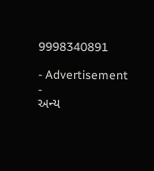9998340891

- Advertisement -
અન્ય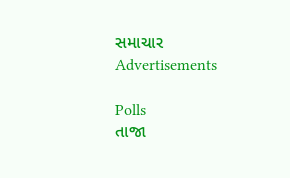સમાચાર
Advertisements

Polls
તાજા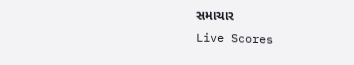સમાચાર
Live Scores